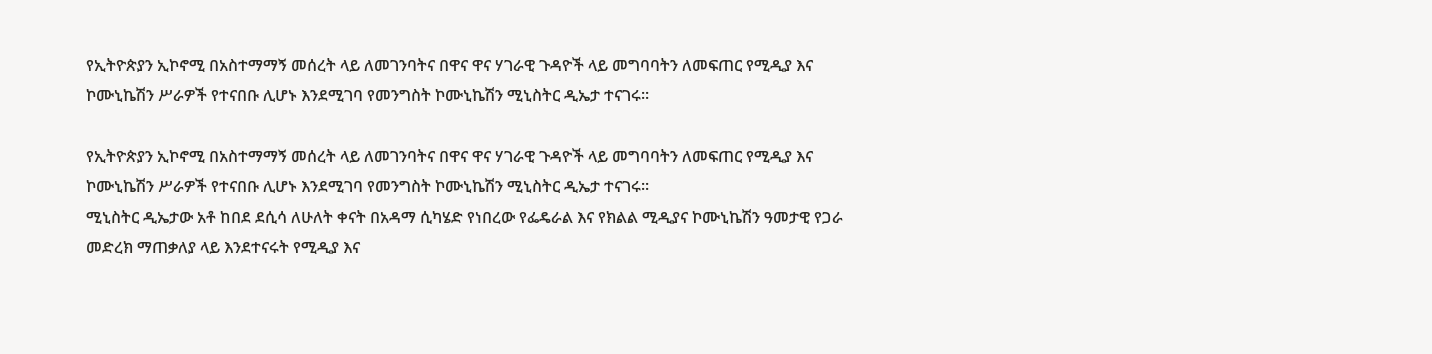የኢትዮጵያን ኢኮኖሚ በአስተማማኝ መሰረት ላይ ለመገንባትና በዋና ዋና ሃገራዊ ጉዳዮች ላይ መግባባትን ለመፍጠር የሚዲያ እና ኮሙኒኬሽን ሥራዎች የተናበቡ ሊሆኑ እንደሚገባ የመንግስት ኮሙኒኬሽን ሚኒስትር ዲኤታ ተናገሩ፡፡

የኢትዮጵያን ኢኮኖሚ በአስተማማኝ መሰረት ላይ ለመገንባትና በዋና ዋና ሃገራዊ ጉዳዮች ላይ መግባባትን ለመፍጠር የሚዲያ እና ኮሙኒኬሽን ሥራዎች የተናበቡ ሊሆኑ እንደሚገባ የመንግስት ኮሙኒኬሽን ሚኒስትር ዲኤታ ተናገሩ፡፡
ሚኒስትር ዲኤታው አቶ ከበደ ደሲሳ ለሁለት ቀናት በአዳማ ሲካሄድ የነበረው የፌዴራል እና የክልል ሚዲያና ኮሙኒኬሽን ዓመታዊ የጋራ መድረክ ማጠቃለያ ላይ እንደተናሩት የሚዲያ እና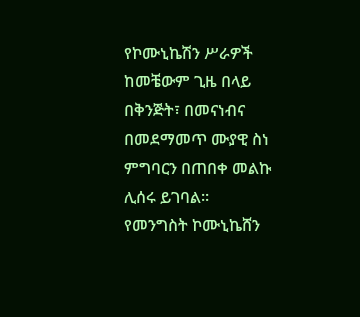የኮሙኒኬሽን ሥራዎች ከመቼውም ጊዜ በላይ በቅንጅት፣ በመናነብና በመደማመጥ ሙያዊ ስነ ምግባርን በጠበቀ መልኩ ሊሰሩ ይገባል፡፡
የመንግስት ኮሙኒኬሸን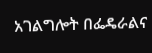አገልግሎት በፌዴራልና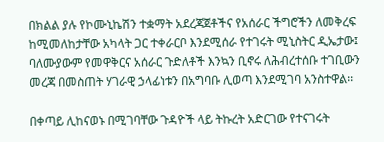በክልል ያሉ የኮሙኒኬሽን ተቋማት አደረጃጀቶችና የአሰራር ችግሮችን ለመቅረፍ ከሚመለከታቸው አካላት ጋር ተቀራርቦ እንደሚሰራ የተገሩት ሚኒስትር ዲኤታው፤ ባለሙያውም የመዋቅርና አሰራር ጉድለቶች እንኳን ቢኖሩ ለሕብረተሰቡ ተገቢውን መረጃ በመስጠት ሃገራዊ ኃላፊነቱን በአግባቡ ሊወጣ እንደሚገባ አንስተዋል፡፡

በቀጣይ ሊከናወኑ በሚገባቸው ጉዳዮች ላይ ትኩረት አድርገው የተናገሩት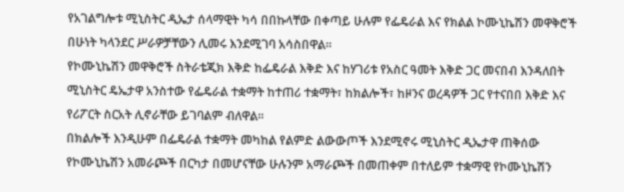የአገልግሎቱ ሚኒስትር ዲኤታ ሰላማዊት ካሳ በበኩላቸው በቀጣይ ሁሉም የፌዴራል እና የክልል ኮሙኒኬሽን መዋቅሮች በሁነት ካላንደር ሥራዎቻቸውን ሊመሩ እንደሚገባ አሳስበዋል፡፡
የኮሙኒኬሽን መዋቅሮች ስትራቴጂክ እቅድ ከፌዴራል እቅድ እና ከሃገሪቱ የአስር ዓመት እቅድ ጋር መናበብ እንዳለበት ሚኒስትር ዴኤታዋ አንስተው የፌዴራል ተቋማት ከተጠሪ ተቋማት፣ ከክልሎች፣ ከዞንና ወረዳዎች ጋር የተናበበ እቅድ እና የሪፖርት ስርአት ሊኖራቸው ይገባልም ብለዋል፡፡
በክልሎች እንዲሁም በፌዴራል ተቋማት መካከል የልምድ ልውውጦች እንደሚኖሩ ሚኒስትር ዲኤታዋ ጠቅሰው የኮሙኒኬሽን አመራጮች በርካታ በመሆናቸው ሁሉንም አማራጮች በመጠቀም በተለይም ተቋማዊ የኮሙኒኬሽን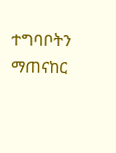ተግባቦትን ማጠናከር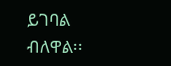ይገባል ብለዋል፡፡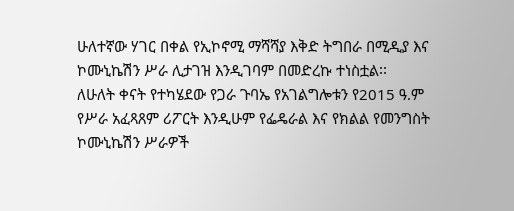ሁለተኛው ሃገር በቀል የኢኮኖሚ ማሻሻያ እቅድ ትግበራ በሚዲያ እና ኮሙኒኬሽን ሥራ ሊታገዝ እንዲገባም በመድረኩ ተነስቷል፡፡
ለሁለት ቀናት የተካሄደው የጋራ ጉባኤ የአገልግሎቱን የ2015 ዓ.ም የሥራ አፈጻጸም ሪፖርት እንዲሁም የፌዴራል እና የክልል የመንግስት ኮሙኒኬሽን ሥራዎች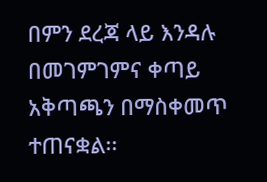በምን ደረጃ ላይ እንዳሉ በመገምገምና ቀጣይ አቅጣጫን በማስቀመጥ ተጠናቋል፡፡